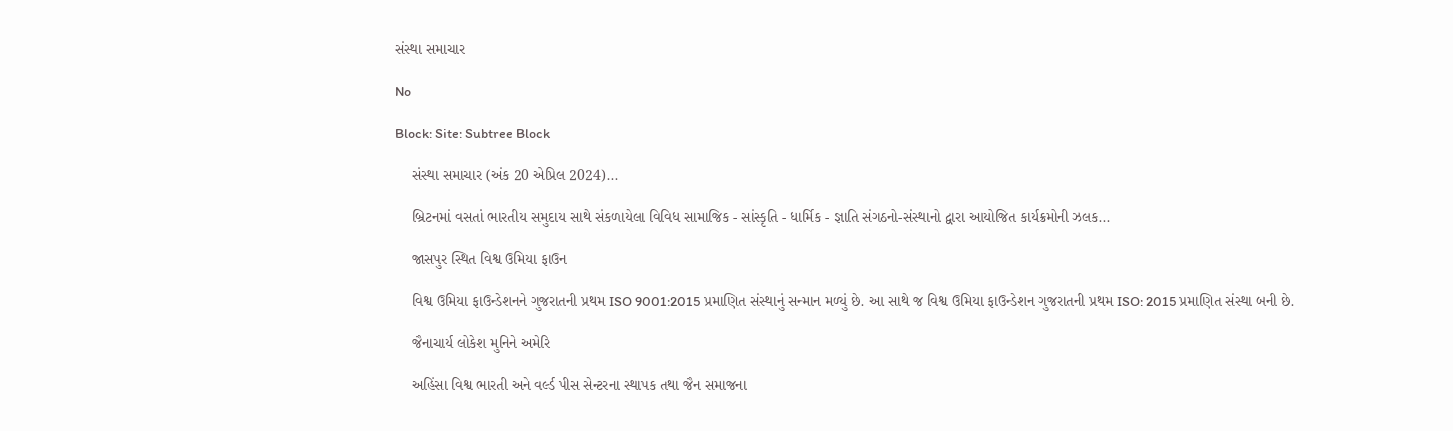સંસ્થા સમાચાર

No

Block: Site: Subtree Block

    સંસ્થા સમાચાર (અંક 20 એપ્રિલ 2024)...

    બ્રિટનમાં વસતાં ભારતીય સમુદાય સાથે સંકળાયેલા વિવિધ સામાજિક - સાંસ્કૃતિ - ધાર્મિક - જ્ઞાતિ સંગઠનો-સંસ્થાનો દ્વારા આયોજિત કાર્યક્રમોની ઝલક...

    જાસપુર સ્થિત વિશ્વ ઉમિયા ફાઉન

    વિશ્વ ઉમિયા ફાઉન્ડેશનને ગુજરાતની પ્રથમ ISO 9001:2015 પ્રમાણિત સંસ્થાનું સન્માન મળ્યું છે. આ સાથે જ વિશ્વ ઉમિયા ફાઉન્ડેશન ગુજરાતની પ્રથમ ISO: 2015 પ્રમાણિત સંસ્થા બની છે.

    જૈનાચાર્ય લોકેશ મુનિને અમેરિ

    અહિંસા વિશ્વ ભારતી અને વર્લ્ડ પીસ સેન્ટરના સ્થાપક તથા જૈન સમાજના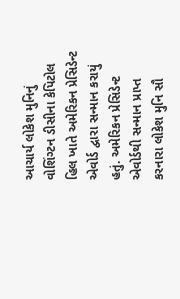આચાર્ય લોકેશ મુનિનું વોશિંગ્ટન ડીસીના કેપિટોલ હિલ ખાતે અમેરિકન પ્રેસિડેન્ટ એવોર્ડ દ્વારા સન્માન કરાયું હતું. અમેરિકન પ્રેસિડેન્ટ એવોર્ડથી સન્માન પ્રાપ્ત કરનારા લોકેશ મુનિ સૌ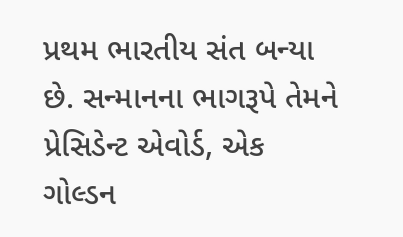પ્રથમ ભારતીય સંત બન્યા છે. સન્માનના ભાગરૂપે તેમને પ્રેસિડેન્ટ એવોર્ડ, એક ગોલ્ડન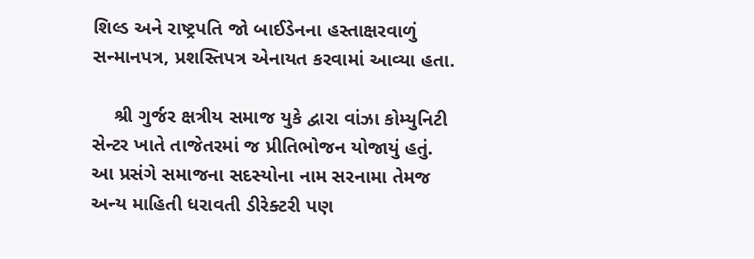શિલ્ડ અને રાષ્ટ્રપતિ જો બાઈડેનના હસ્તાક્ષરવાળું સન્માનપત્ર, પ્રશસ્તિપત્ર એનાયત કરવામાં આવ્યા હતા.

    શ્રી ગુર્જર ક્ષત્રીય સમાજ યુકે દ્વારા વાંઝા કોમ્યુનિટી સેન્ટર ખાતે તાજેતરમાં જ પ્રીતિભોજન યોજાયું હતું. આ પ્રસંગે સમાજના સદસ્યોના નામ સરનામા તેમજ અન્ય માહિતી ધરાવતી ડીરેક્ટરી પણ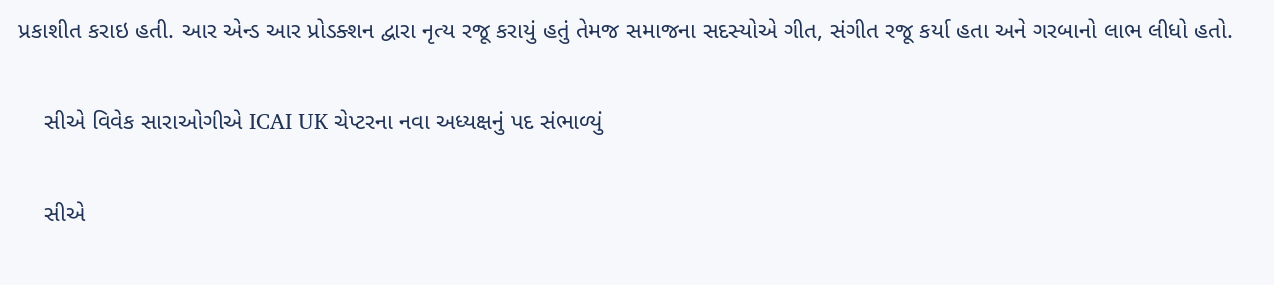પ્રકાશીત કરાઇ હતી. આર એન્ડ આર પ્રોડક્શન દ્વારા નૃત્ય રજૂ કરાયું હતું તેમજ સમાજના સદસ્યોએ ગીત, સંગીત રજૂ કર્યા હતા અને ગરબાનો લાભ લીધો હતો.

    સીએ વિવેક સારાઓગીએ ICAI UK ચેપ્ટરના નવા અધ્યક્ષનું પદ સંભાળ્યું

    સીએ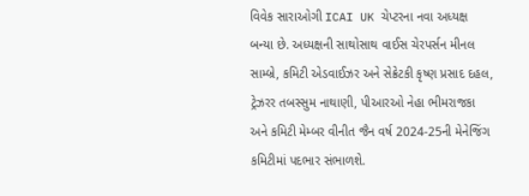વિવેક સારાઓગી ICAI UK ચેપ્ટરના નવા અધ્યક્ષ બન્યા છે. અધ્યક્ષની સાથોસાથ વાઈસ ચેરપર્સન મીનલ સામ્બ્રે, કમિટી એડવાઈઝર અને સેક્રેટકી કૃષ્ણ પ્રસાદ દહલ, ટ્રેઝરર તબસ્સુમ નાથાણી, પીઆરઓ નેહા ભીમરાજકા અને કમિટી મેમ્બર વીનીત જૈન વર્ષ 2024-25ની મેનેજિંગ કમિટીમાં પદભાર સંભાળશે.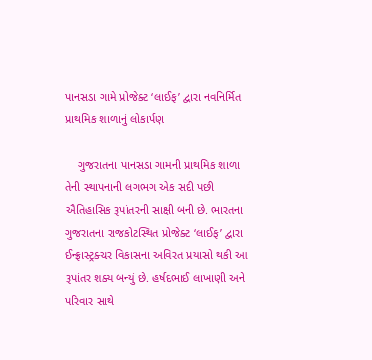પાનસડા ગામે પ્રોજેક્ટ ‘લાઈફ’ દ્વારા નવનિર્મિત પ્રાથમિક શાળાનું લોકાર્પણ

    ગુજરાતના પાનસડા ગામની પ્રાથમિક શાળા તેની સ્થાપનાની લગભગ એક સદી પછી ઐતિહાસિક રૂપાંતરની સાક્ષી બની છે. ભારતના ગુજરાતના રાજકોટસ્થિત પ્રોજેક્ટ ‘લાઈફ’ દ્વારા ઈન્ફ્રાસ્ટ્રક્ચર વિકાસના અવિરત પ્રયાસો થકી આ રૂપાંતર શક્ય બન્યું છે. હર્ષદભાઈ લાખાણી અને પરિવાર સાથે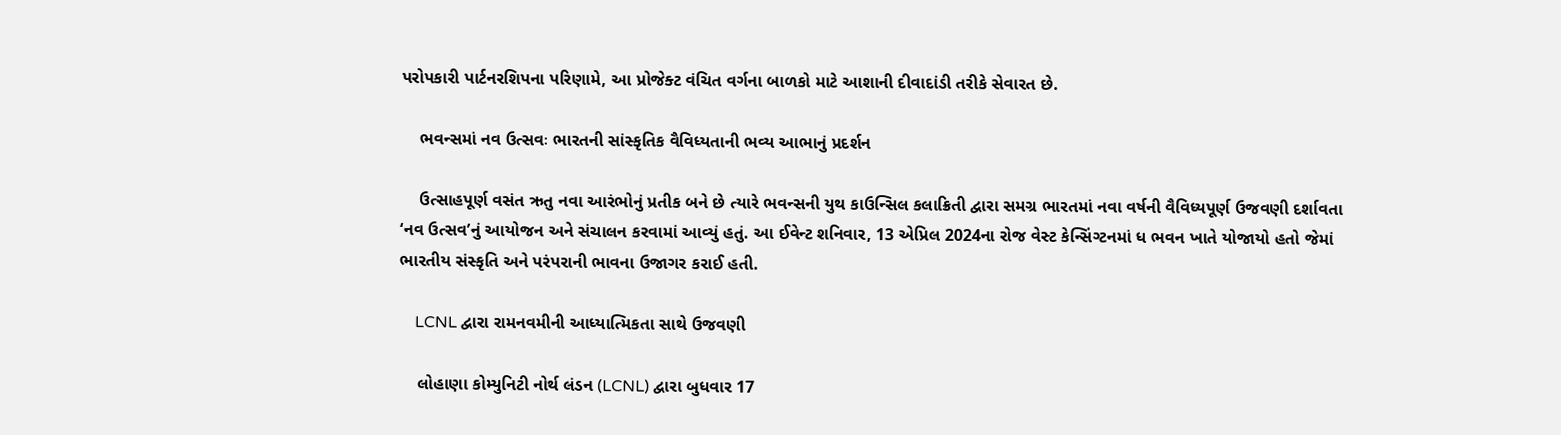પરોપકારી પાર્ટનરશિપના પરિણામે, આ પ્રોજેક્ટ વંચિત વર્ગના બાળકો માટે આશાની દીવાદાંડી તરીકે સેવારત છે.

    ભવન્સમાં નવ ઉત્સવઃ ભારતની સાંસ્કૃતિક વૈવિધ્યતાની ભવ્ય આભાનું પ્રદર્શન

    ઉત્સાહપૂર્ણ વસંત ઋતુ નવા આરંભોનું પ્રતીક બને છે ત્યારે ભવન્સની યુથ કાઉન્સિલ કલાક્રિતી દ્વારા સમગ્ર ભારતમાં નવા વર્ષની વૈવિધ્યપૂર્ણ ઉજવણી દર્શાવતા ‘નવ ઉત્સવ’નું આયોજન અને સંચાલન કરવામાં આવ્યું હતું. આ ઈવેન્ટ શનિવાર, 13 એપ્રિલ 2024ના રોજ વેસ્ટ કેન્સિંગ્ટનમાં ધ ભવન ખાતે યોજાયો હતો જેમાં ભારતીય સંસ્કૃતિ અને પરંપરાની ભાવના ઉજાગર કરાઈ હતી.

    LCNL દ્વારા રામનવમીની આધ્યાત્મિકતા સાથે ઉજવણી

    લોહાણા કોમ્યુનિટી નોર્થ લંડન (LCNL) દ્વારા બુધવાર 17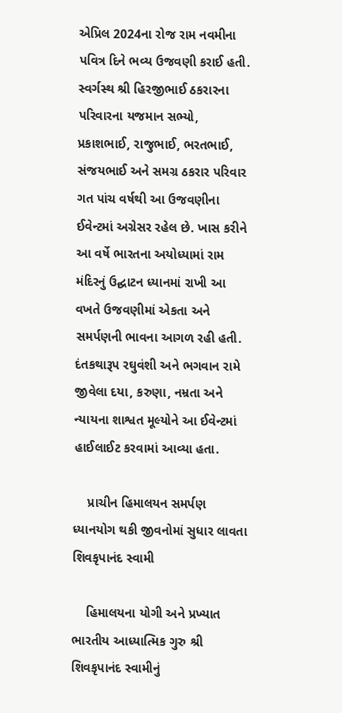એપ્રિલ 2024ના રોજ રામ નવમીના પવિત્ર દિને ભવ્ય ઉજવણી કરાઈ હતી. સ્વર્ગસ્થ શ્રી હિરજીભાઈ ઠકરારના પરિવારના યજમાન સભ્યો, પ્રકાશભાઈ, રાજુભાઈ, ભરતભાઈ, સંજયભાઈ અને સમગ્ર ઠકરાર પરિવાર ગત પાંચ વર્ષથી આ ઉજવણીના ઈવેન્ટમાં અગ્રેસર રહેલ છે. ખાસ કરીને આ વર્ષે ભારતના અયોધ્યામાં રામ મંદિરનું ઉદ્ઘાટન ધ્યાનમાં રાખી આ વખતે ઉજવણીમાં એકતા અને સમર્પણની ભાવના આગળ રહી હતી. દંતકથારૂપ રઘુવંશી અને ભગવાન રામે જીવેલા દયા, કરુણા, નમ્રતા અને ન્યાયના શાશ્વત મૂલ્યોને આ ઈવેન્ટમાં હાઈલાઈટ કરવામાં આવ્યા હતા.

    પ્રાચીન હિમાલયન સમર્પણ ધ્યાનયોગ થકી જીવનોમાં સુધાર લાવતા શિવકૃપાનંદ સ્વામી

    હિમાલયના યોગી અને પ્રખ્યાત ભારતીય આધ્યાત્મિક ગુરુ શ્રી શિવકૃપાનંદ સ્વામીનું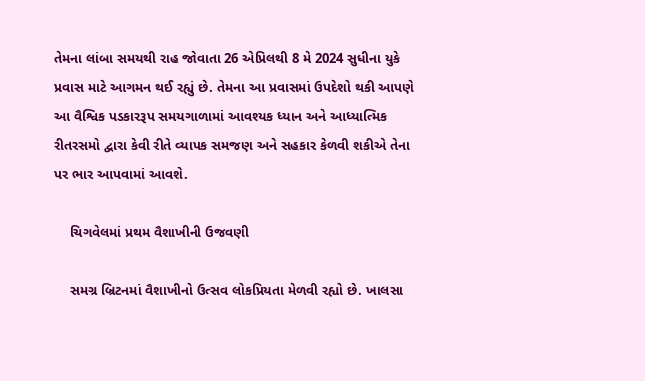તેમના લાંબા સમયથી રાહ જોવાતા 26 એપ્રિલથી 8 મે 2024 સુધીના યુકે પ્રવાસ માટે આગમન થઈ રહ્યું છે. તેમના આ પ્રવાસમાં ઉપદેશો થકી આપણે આ વૈશ્વિક પડકારરૂપ સમયગાળામાં આવશ્યક ધ્યાન અને આધ્યાત્મિક રીતરસમો દ્વારા કેવી રીતે વ્યાપક સમજણ અને સહકાર કેળવી શકીએ તેના પર ભાર આપવામાં આવશે.

    ચિગવેલમાં પ્રથમ વૈશાખીની ઉજવણી

    સમગ્ર બ્રિટનમાં વૈશાખીનો ઉત્સવ લોકપ્રિયતા મેળવી રહ્યો છે. ખાલસા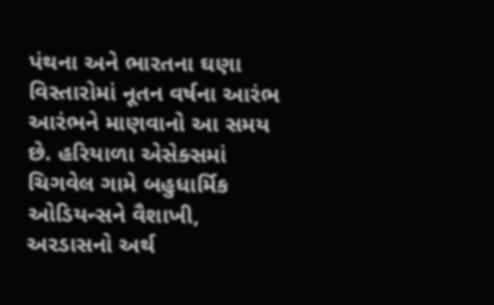પંથના અને ભારતના ઘણા વિસ્તારોમાં નૂતન વર્ષના આરંભ આરંભને માણવાનો આ સમય છે. હરિયાળા એસેક્સમાં ચિગવેલ ગામે બહુધાર્મિક ઓડિયન્સને વૈશાખી, અરડાસનો અર્થ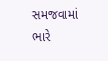સમજવામાં ભારે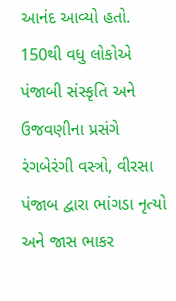આનંદ આવ્યો હતો. 150થી વધુ લોકોએ પંજાબી સંસ્કૃતિ અને ઉજવણીના પ્રસંગે રંગબેરંગી વસ્ત્રો, વીરસા પંજાબ દ્વારા ભાંગડા નૃત્યો અને જાસ ભાકર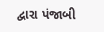દ્વારા પંજાબી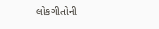લોકગીતોની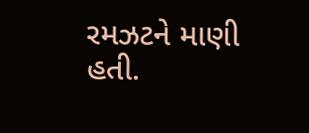રમઝટને માણી હતી.